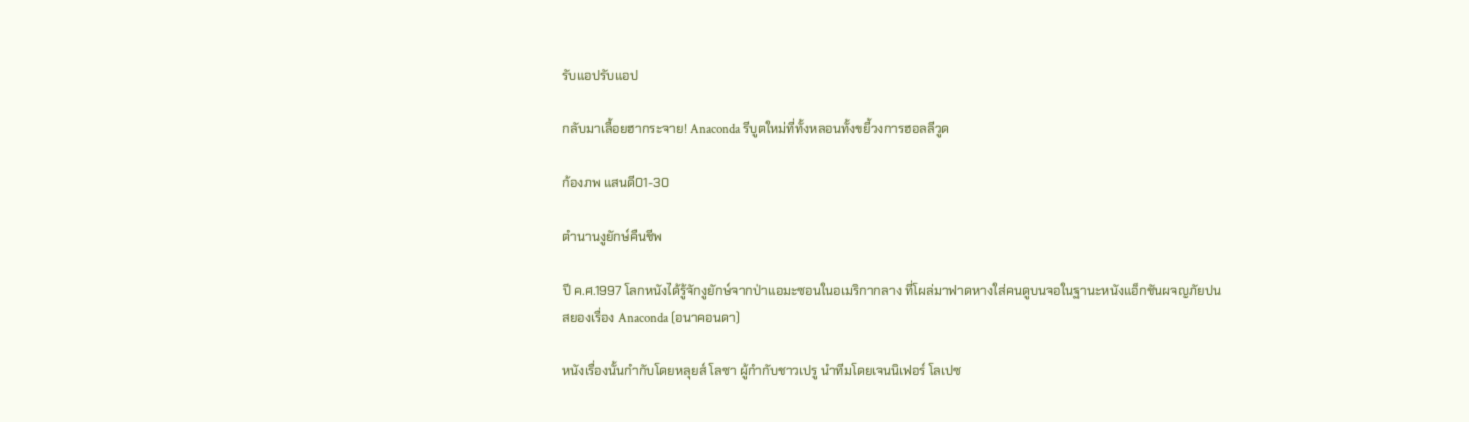รับแอปรับแอป

กลับมาเลื้อยฮากระจาย! Anaconda รีบูตใหม่ที่ทั้งหลอนทั้งขยี้วงการฮอลลีวูด

ก้องภพ แสนดี01-30

ตำนานงูยักษ์คืนชีพ

ปี ค.ศ.1997 โลกหนังได้รู้จักงูยักษ์จากป่าแอมะซอนในอเมริกากลาง ที่โผล่มาฟาดหางใส่คนดูบนจอในฐานะหนังแอ็กชันผจญภัยปนสยองเรื่อง Anaconda (อนาคอนดา)

หนังเรื่องนั้นกำกับโดยหลุยส์ โลซา ผู้กำกับชาวเปรู นำทีมโดยเจนนิเฟอร์ โลเปซ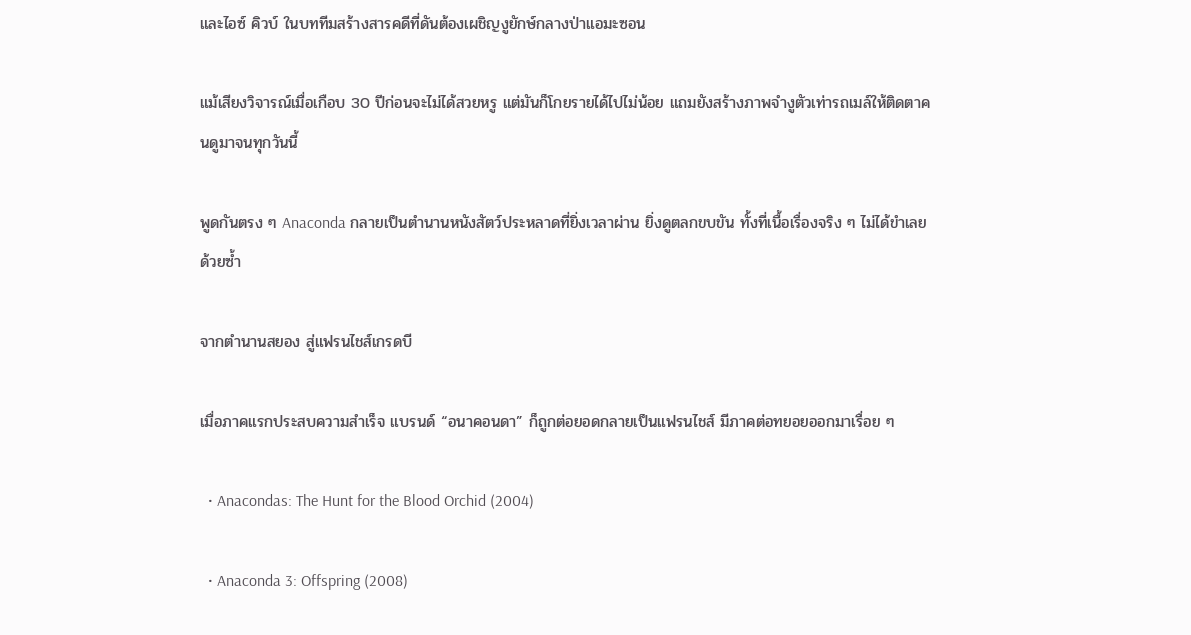และไอซ์ คิวบ์ ในบททีมสร้างสารคดีที่ดันต้องเผชิญงูยักษ์กลางป่าแอมะซอน

แม้เสียงวิจารณ์เมื่อเกือบ 30 ปีก่อนจะไม่ได้สวยหรู แต่มันก็โกยรายได้ไปไม่น้อย แถมยังสร้างภาพจำงูตัวเท่ารถเมล์ให้ติดตาคนดูมาจนทุกวันนี้

พูดกันตรง ๆ Anaconda กลายเป็นตำนานหนังสัตว์ประหลาดที่ยิ่งเวลาผ่าน ยิ่งดูตลกขบขัน ทั้งที่เนื้อเรื่องจริง ๆ ไม่ได้ขำเลยด้วยซ้ำ

จากตำนานสยอง สู่แฟรนไชส์เกรดบี

เมื่อภาคแรกประสบความสำเร็จ แบรนด์ “อนาคอนดา” ก็ถูกต่อยอดกลายเป็นแฟรนไชส์ มีภาคต่อทยอยออกมาเรื่อย ๆ

  • Anacondas: The Hunt for the Blood Orchid (2004)

  • Anaconda 3: Offspring (2008)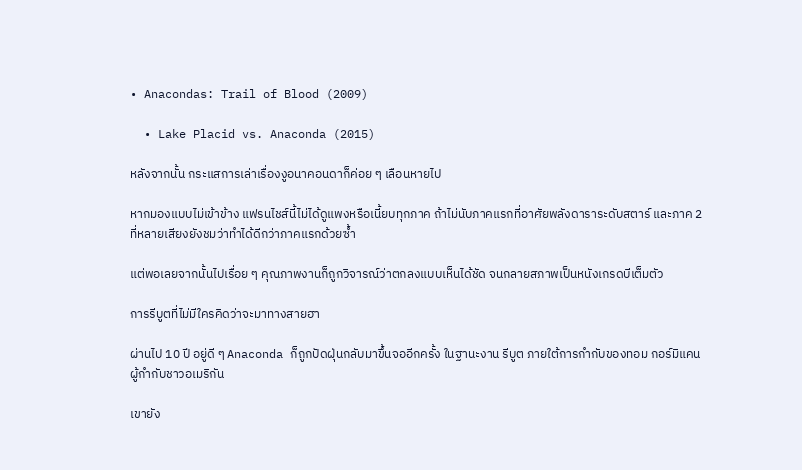• Anacondas: Trail of Blood (2009)

  • Lake Placid vs. Anaconda (2015)

หลังจากนั้น กระแสการเล่าเรื่องงูอนาคอนดาก็ค่อย ๆ เลือนหายไป

หากมองแบบไม่เข้าข้าง แฟรนไชส์นี้ไม่ได้ดูแพงหรือเนี้ยบทุกภาค ถ้าไม่นับภาคแรกที่อาศัยพลังดาราระดับสตาร์ และภาค 2 ที่หลายเสียงยังชมว่าทำได้ดีกว่าภาคแรกด้วยซ้ำ

แต่พอเลยจากนั้นไปเรื่อย ๆ คุณภาพงานก็ถูกวิจารณ์ว่าตกลงแบบเห็นได้ชัด จนกลายสภาพเป็นหนังเกรดบีเต็มตัว

การรีบูตที่ไม่มีใครคิดว่าจะมาทางสายฮา

ผ่านไป 10 ปี อยู่ดี ๆ Anaconda ก็ถูกปัดฝุ่นกลับมาขึ้นจออีกครั้ง ในฐานะงาน รีบูต ภายใต้การกำกับของทอม กอร์มิแคน ผู้กำกับชาวอเมริกัน

เขายัง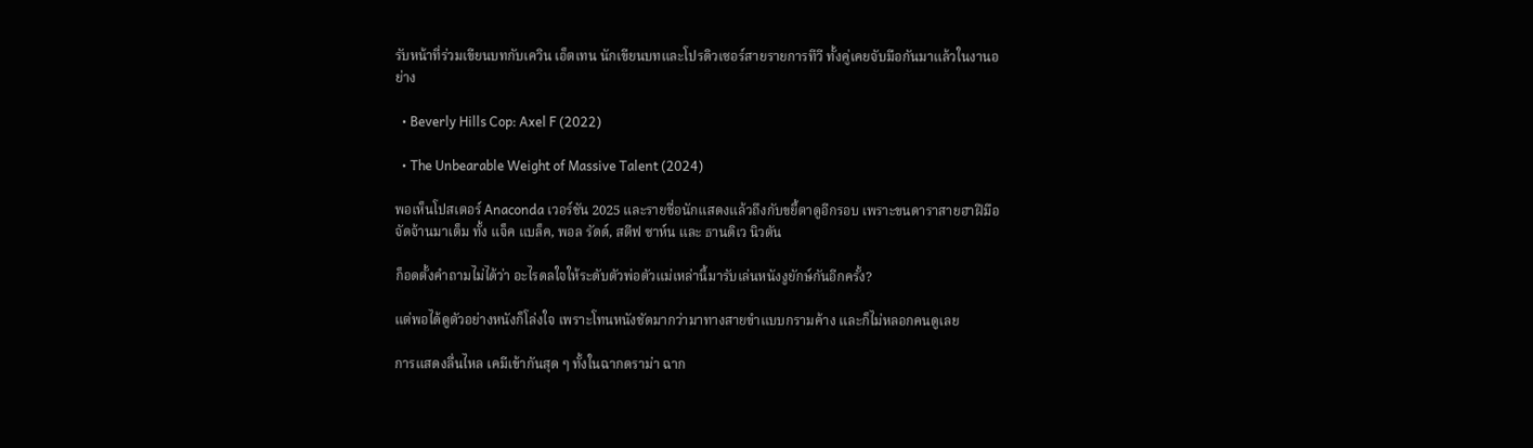รับหน้าที่ร่วมเขียนบทกับเควิน เอ็ตเทน นักเขียนบทและโปรดิวเซอร์สายรายการทีวี ทั้งคู่เคยจับมือกันมาแล้วในงานอย่าง

  • Beverly Hills Cop: Axel F (2022)

  • The Unbearable Weight of Massive Talent (2024)

พอเห็นโปสเตอร์ Anaconda เวอร์ชัน 2025 และรายชื่อนักแสดงแล้วถึงกับขยี้ตาดูอีกรอบ เพราะขนดาราสายฮาฝีมือจัดจ้านมาเต็ม ทั้ง แจ็ค แบล็ค, พอล รัดด์, สตีฟ ซาห์น และ ธานดิเว นิวตัน

ก็อดตั้งคำถามไม่ได้ว่า อะไรดลใจให้ระดับตัวพ่อตัวแม่เหล่านี้มารับเล่นหนังงูยักษ์กันอีกครั้ง?

แต่พอได้ดูตัวอย่างหนังก็โล่งใจ เพราะโทนหนังชัดมากว่ามาทางสายขำแบบกรามค้าง และก็ไม่หลอกคนดูเลย

การแสดงลื่นไหล เคมีเข้ากันสุด ๆ ทั้งในฉากดราม่า ฉาก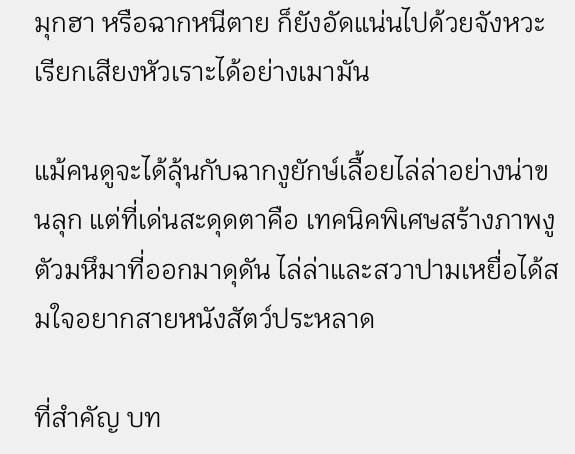มุกฮา หรือฉากหนีตาย ก็ยังอัดแน่นไปด้วยจังหวะเรียกเสียงหัวเราะได้อย่างเมามัน

แม้คนดูจะได้ลุ้นกับฉากงูยักษ์เลื้อยไล่ล่าอย่างน่าขนลุก แต่ที่เด่นสะดุดตาคือ เทคนิคพิเศษสร้างภาพงูตัวมหึมาที่ออกมาดุดัน ไล่ล่าและสวาปามเหยื่อได้สมใจอยากสายหนังสัตว์ประหลาด

ที่สำคัญ บท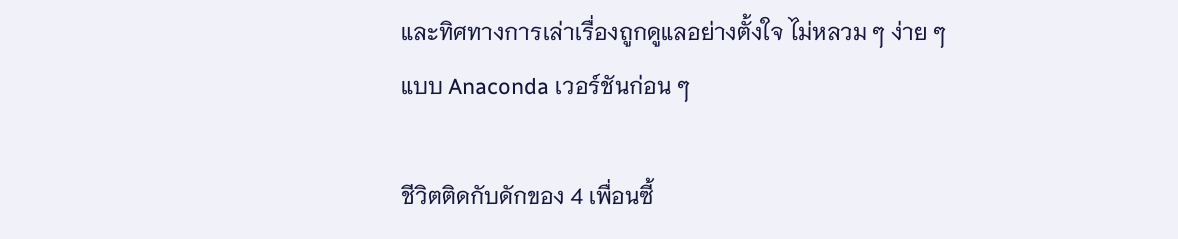และทิศทางการเล่าเรื่องถูกดูแลอย่างตั้งใจ ไม่หลวม ๆ ง่าย ๆ แบบ Anaconda เวอร์ชันก่อน ๆ

ชีวิตติดกับดักของ 4 เพื่อนซี้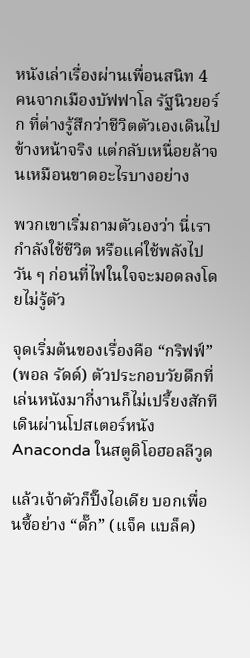หนังเล่าเรื่องผ่านเพื่อนสนิท 4 คนจากเมืองบัฟฟาโล รัฐนิวยอร์ก ที่ต่างรู้สึกว่าชีวิตตัวเองเดินไปข้างหน้าจริง แต่กลับเหนื่อยล้าจนเหมือนขาดอะไรบางอย่าง

พวกเขาเริ่มถามตัวเองว่า นี่เรากำลังใช้ชีวิต หรือแค่ใช้พลังไปวัน ๆ ก่อนที่ไฟในใจจะมอดลงโดยไม่รู้ตัว

จุดเริ่มต้นของเรื่องคือ “กริฟฟ์” (พอล รัดด์) ตัวประกอบวัยดึกที่เล่นหนังมากี่งานก็ไม่เปรี้ยงสักที เดินผ่านโปสเตอร์หนัง Anaconda ในสตูดิโอฮอลลีวูด

แล้วเจ้าตัวก็ปิ๊งไอเดีย บอกเพื่อนซี้อย่าง “ดั๊ก” (แจ็ค แบล็ค)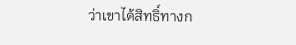ว่าเขาได้สิทธิ์ทางก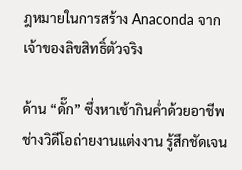ฎหมายในการสร้าง Anaconda จากเจ้าของลิขสิทธิ์ตัวจริง

ด้าน “ดั๊ก” ซึ่งหาเช้ากินค่ำด้วยอาชีพช่างวิดีโอถ่ายงานแต่งงาน รู้สึกชัดเจน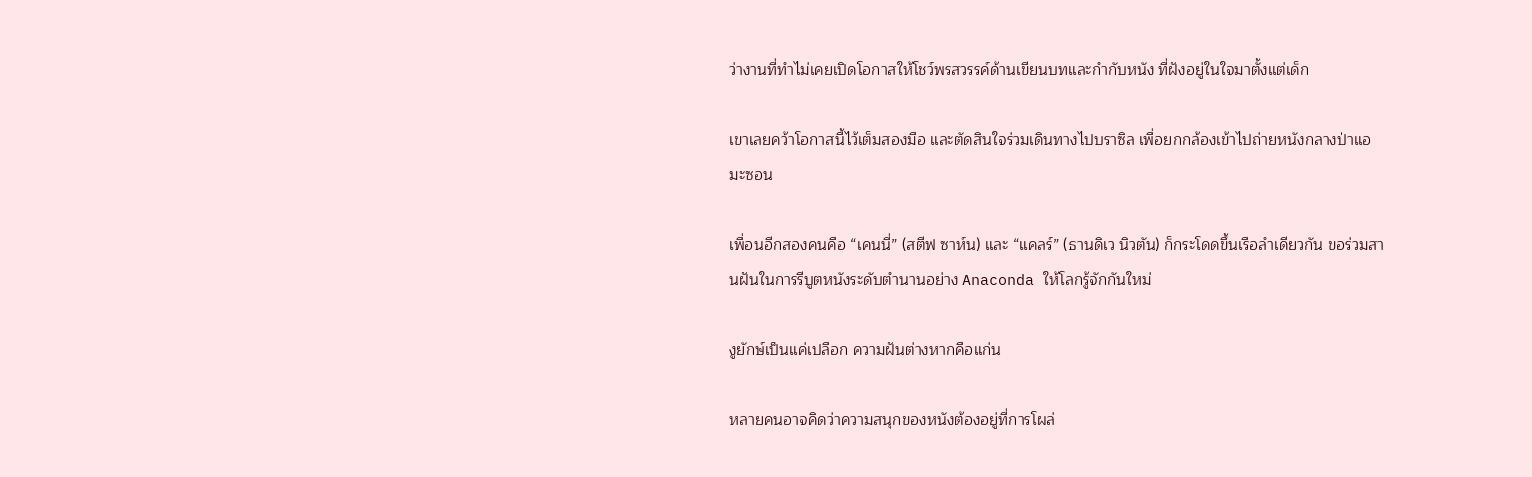ว่างานที่ทำไม่เคยเปิดโอกาสให้โชว์พรสวรรค์ด้านเขียนบทและกำกับหนัง ที่ฝังอยู่ในใจมาตั้งแต่เด็ก

เขาเลยคว้าโอกาสนี้ไว้เต็มสองมือ และตัดสินใจร่วมเดินทางไปบราซิล เพื่อยกกล้องเข้าไปถ่ายหนังกลางป่าแอมะซอน

เพื่อนอีกสองคนคือ “เคนนี่” (สตีฟ ซาห์น) และ “แคลร์” (ธานดิเว นิวตัน) ก็กระโดดขึ้นเรือลำเดียวกัน ขอร่วมสานฝันในการรีบูตหนังระดับตำนานอย่าง Anaconda ให้โลกรู้จักกันใหม่

งูยักษ์เป็นแค่เปลือก ความฝันต่างหากคือแก่น

หลายคนอาจคิดว่าความสนุกของหนังต้องอยู่ที่การโผล่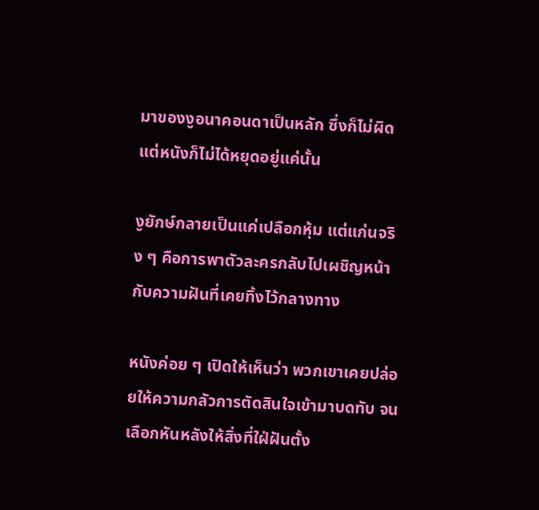มาของงูอนาคอนดาเป็นหลัก ซึ่งก็ไม่ผิด แต่หนังก็ไม่ได้หยุดอยู่แค่นั้น

งูยักษ์กลายเป็นแค่เปลือกหุ้ม แต่แก่นจริง ๆ คือการพาตัวละครกลับไปเผชิญหน้ากับความฝันที่เคยทิ้งไว้กลางทาง

หนังค่อย ๆ เปิดให้เห็นว่า พวกเขาเคยปล่อยให้ความกลัวการตัดสินใจเข้ามาบดทับ จนเลือกหันหลังให้สิ่งที่ใฝ่ฝันตั้ง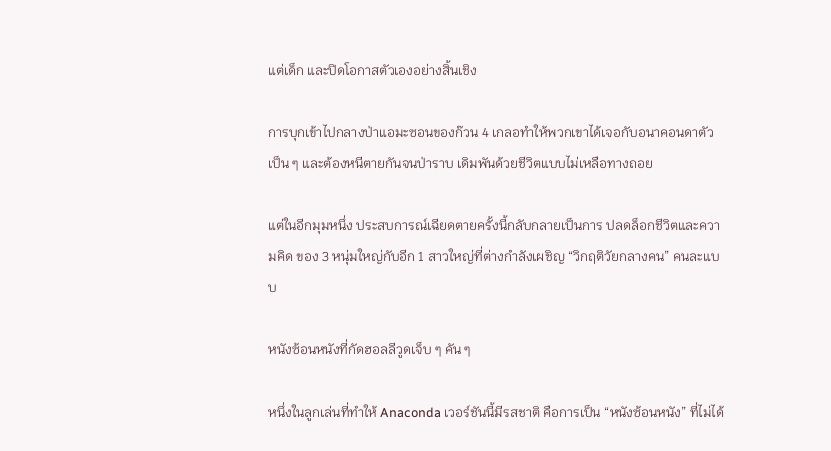แต่เด็ก และปิดโอกาสตัวเองอย่างสิ้นเชิง

การบุกเข้าไปกลางป่าแอมะซอนของก๊วน 4 เกลอทำให้พวกเขาได้เจอกับอนาคอนดาตัวเป็น ๆ และต้องหนีตายกันจนป่าราบ เดิมพันด้วยชีวิตแบบไม่เหลือทางถอย

แต่ในอีกมุมหนึ่ง ประสบการณ์เฉียดตายครั้งนี้กลับกลายเป็นการ ปลดล็อกชีวิตและความคิด ของ 3 หนุ่มใหญ่กับอีก 1 สาวใหญ่ที่ต่างกำลังเผชิญ “วิกฤติวัยกลางคน” คนละแบบ

หนังซ้อนหนังที่กัดฮอลลีวูดเจ็บ ๆ คัน ๆ

หนึ่งในลูกเล่นที่ทำให้ Anaconda เวอร์ชันนี้มีรสชาติ คือการเป็น “หนังซ้อนหนัง” ที่ไม่ได้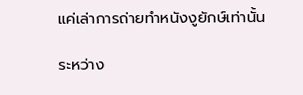แค่เล่าการถ่ายทำหนังงูยักษ์เท่านั้น

ระหว่าง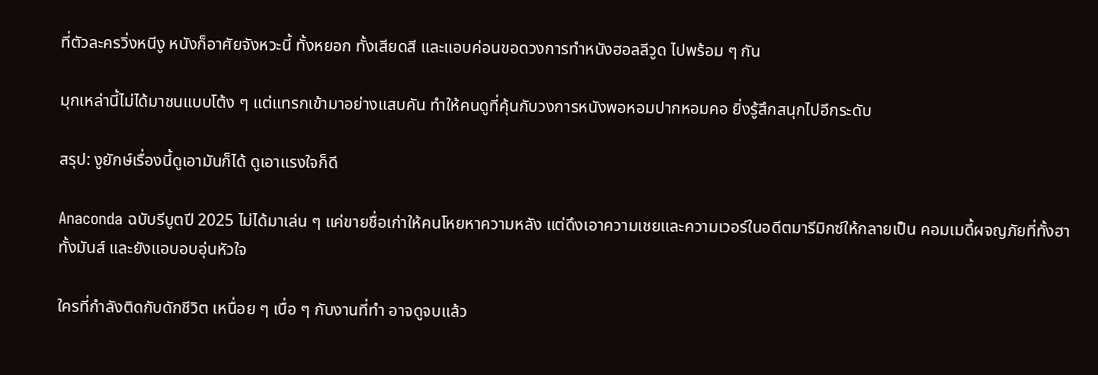ที่ตัวละครวิ่งหนีงู หนังก็อาศัยจังหวะนี้ ทั้งหยอก ทั้งเสียดสี และแอบค่อนขอดวงการทำหนังฮอลลีวูด ไปพร้อม ๆ กัน

มุกเหล่านี้ไม่ได้มาชนแบบโต้ง ๆ แต่แทรกเข้ามาอย่างแสบคัน ทำให้คนดูที่คุ้นกับวงการหนังพอหอมปากหอมคอ ยิ่งรู้สึกสนุกไปอีกระดับ

สรุป: งูยักษ์เรื่องนี้ดูเอามันก็ได้ ดูเอาแรงใจก็ดี

Anaconda ฉบับรีบูตปี 2025 ไม่ได้มาเล่น ๆ แค่ขายชื่อเก่าให้คนโหยหาความหลัง แต่ดึงเอาความเชยและความเวอร์ในอดีตมารีมิกซ์ให้กลายเป็น คอมเมดี้ผจญภัยที่ทั้งฮา ทั้งมันส์ และยังแอบอบอุ่นหัวใจ

ใครที่กำลังติดกับดักชีวิต เหนื่อย ๆ เบื่อ ๆ กับงานที่ทำ อาจดูจบแล้ว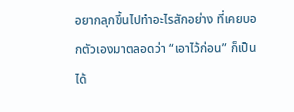อยากลุกขึ้นไปทำอะไรสักอย่าง ที่เคยบอกตัวเองมาตลอดว่า “เอาไว้ก่อน” ก็เป็นได้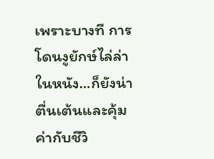เพราะบางที การโดนงูยักษ์ไล่ล่าในหนัง…ก็ยังน่าตื่นเต้นและคุ้มค่ากับชีวิ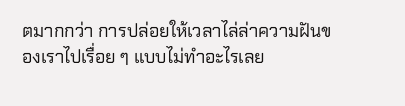ตมากกว่า การปล่อยให้เวลาไล่ล่าความฝันของเราไปเรื่อย ๆ แบบไม่ทำอะไรเลย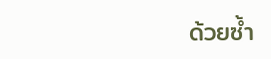ด้วยซ้ำ